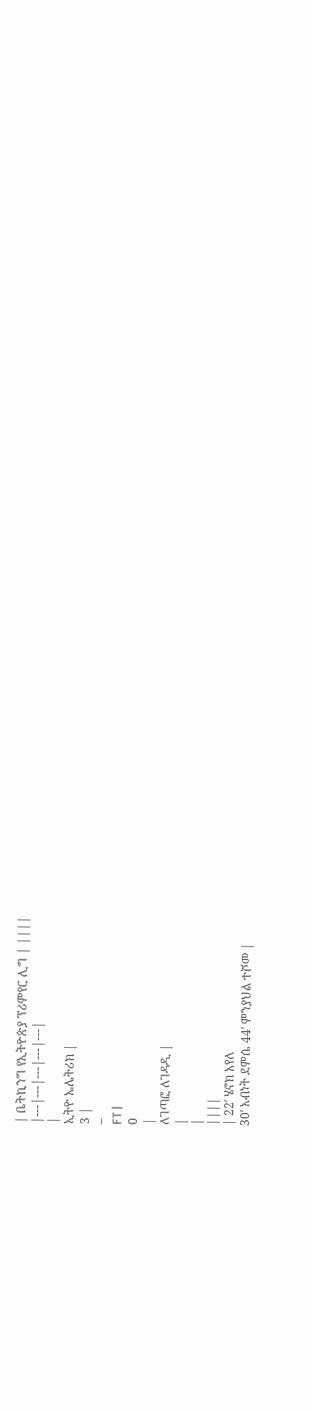| ቤትኪንግ የኢትዮጵያ ፕሪምየር ሊግ | ||||
|---|---|---|---|---|
|
ኢትዮ ኤሌትሪክ |
3 |
–
FT |
0
|
ለገጣፎ ለገዳዲ |
|
|
||||
| 22′ ሄኖክ አየለ
30′ አብነት ደምሴ 44′ ምንያህል ተሾመ |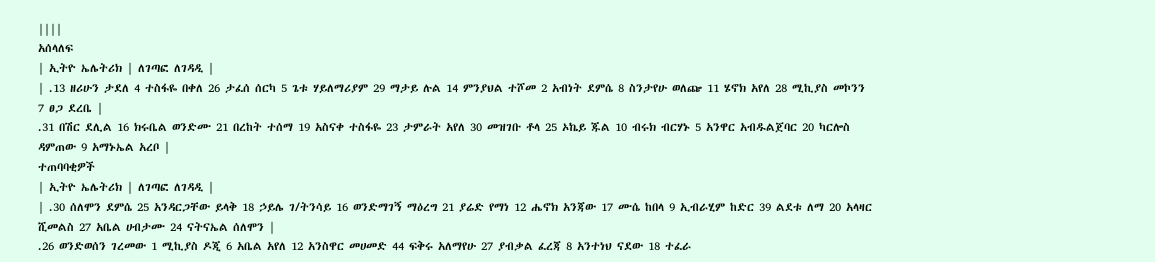||||
አሰላለፍ
| ኢትዮ ኤሌትሪክ | ለገጣፎ ለገዳዲ |
| .13 ዘሪሁን ታደለ 4 ተስፋዬ በቀለ 26 ታፈሰ ሰርካ 5 ጌቱ ሃይለማሪያም 29 ማታይ ሉል 14 ምንያህል ተሾመ 2 አብነት ደምሴ 8 ስንታየሁ ወለጬ 11 ሄኖክ አየለ 28 ሚኪያስ መኮንን 7 ፀጋ ደረቤ |
.31 በሽር ደሊል 16 ክሩቤል ወንድሙ 21 በረከት ተሰማ 19 አስናቀ ተስፋዬ 23 ታምራት አየለ 30 መዝገቡ ቶላ 25 ኦኬይ ጁል 10 ብሩክ ብርሃኑ 5 አንዋር አብዱልጀባር 20 ካርሎስ ዳምጠው 9 አማኑኤል አረቦ |
ተጠባባቂዎች
| ኢትዮ ኤሌትሪክ | ለገጣፎ ለገዳዲ |
| .30 ሰለሞን ደምሴ 25 አንዳርጋቸው ይላቅ 18 ኃይሌ ገ/ትንሳይ 16 ወንድማገኝ ማዕረግ 21 ያሬድ የማነ 12 ሔኖክ አንጃው 17 ሙሴ ከበላ 9 ኢብራሂም ከድር 39 ልደቱ ለማ 20 አላዛር ሺመልስ 27 አቤል ሀብታሙ 24 ናትናኤል ሰለሞን |
.26 ወንድወሰን ገረመው 1 ሚኪያስ ዶጂ 6 አቤል አየለ 12 አንስዋር መሀመድ 44 ፍቅሩ አለማየሁ 27 ያብቃል ፈረጃ 8 አንተነህ ናደው 18 ተፈራ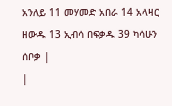አንለይ 11 መሃመድ አበራ 14 አላዛር ዘውዱ 13 ኢብሳ በፍቃዱ 39 ካሳሁን ሰቦቃ |
|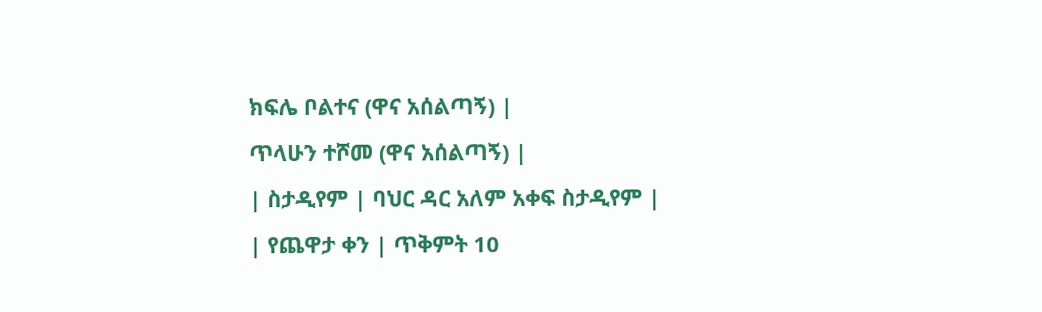ክፍሌ ቦልተና (ዋና አሰልጣኝ) |
ጥላሁን ተሾመ (ዋና አሰልጣኝ) |
| ስታዲየም | ባህር ዳር አለም አቀፍ ስታዲየም |
| የጨዋታ ቀን | ጥቅምት 10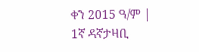ቀን 2015 ዓ/ም |
1ኛ ዳኛታዛቢ